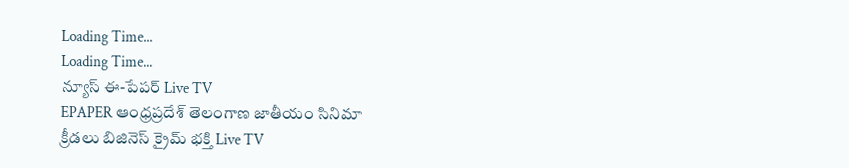Loading Time...
Loading Time...
న్యూస్ ఈ-పేపర్ Live TV
EPAPER ఆంధ్రప్రదేశ్ తెలంగాణ జాతీయం సినిమా క్రీడలు బిజినెస్ క్రైమ్ భక్తి Live TV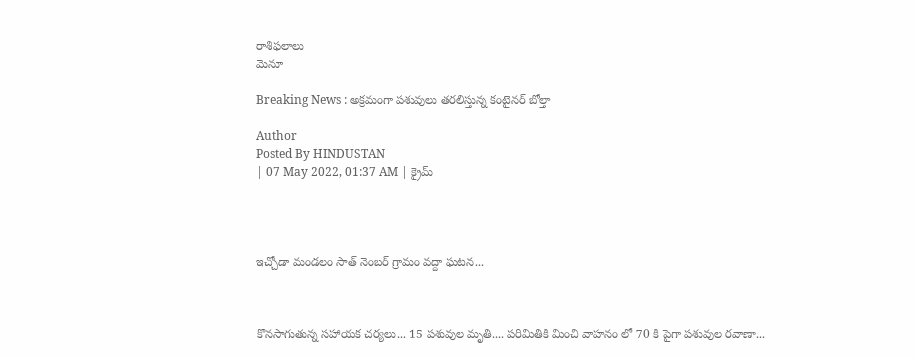రాశిఫలాలు
మెనూ

Breaking News : అక్రమంగా పశువులు తరలిస్తున్న కంటైనర్ బోల్తా

Author
Posted By HINDUSTAN
| 07 May 2022, 01:37 AM | క్రైమ్




ఇచ్చోడా మండలం సాత్ నెంబర్ గ్రామం వద్దా ఘటన...



కొనసాగుతున్న సహాయక చర్యలు... 15 పశువుల మృతి.... పరిమితికి మించి వాహనం లో 70 కి పైగా పశువుల రవాణా...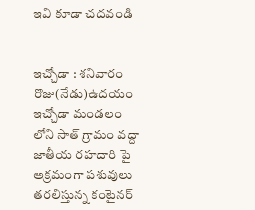ఇవి కూడా చదవండి


ఇచ్చోడా : శనివారం రొజు(నేడు)ఉదయం ఇచ్చోడా మండలం లోని సాత్ గ్రామం వద్దా జాతీయ రహదారి పై అక్రమంగా పశువులు తరలిస్తున్న కంటైనర్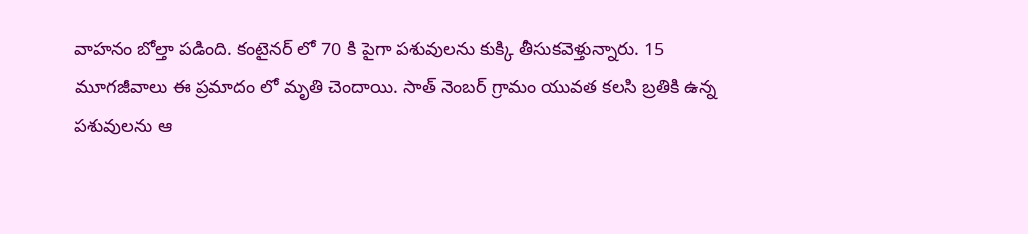వాహనం బోల్తా పడింది. కంటైనర్ లో 70 కి పైగా పశువులను కుక్కి తీసుకవెళ్తున్నారు. 15 మూగజీవాలు ఈ ప్రమాదం లో మృతి చెందాయి. సాత్ నెంబర్ గ్రామం యువత కలసి బ్రతికి ఉన్న పశువులను ఆ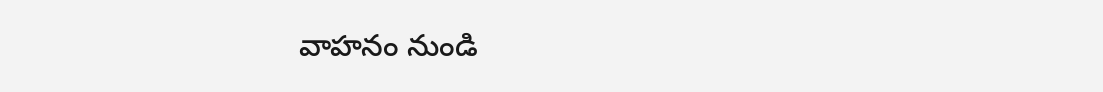వాహనం నుండి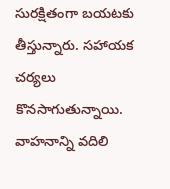సురక్షితంగా బయటకు తీస్తున్నారు. సహాయక చర్యలు కొనసాగుతున్నాయి. వాహనాన్ని వదిలి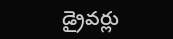డ్రైవర్లు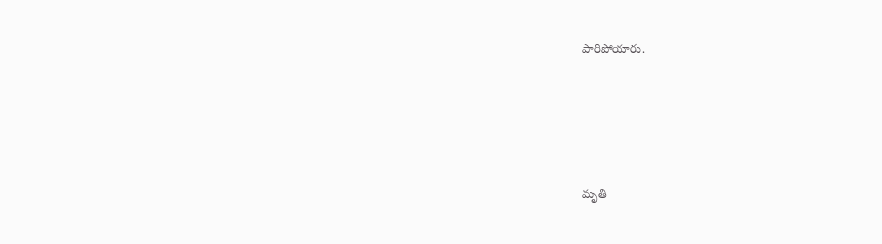పారిపోయారు.





మృతి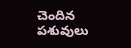చెందిన పశువులు